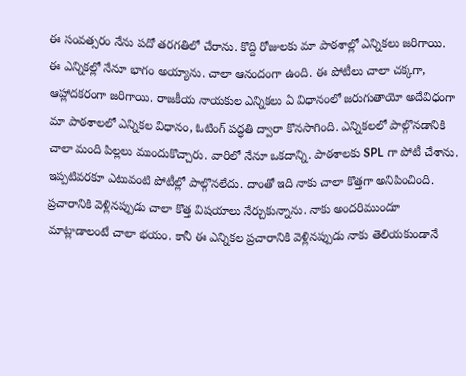ఈ సంవత్సరం నేను పదో తరగతిలో చేరాను. కొద్ది రోజులకు మా పాఠశాల్లో ఎన్నికలు జరిగాయి. ఈ ఎన్నికల్లో నేనూ భాగం అయ్యాను. చాలా ఆనందంగా ఉంది. ఈ పోటీలు చాలా చక్కగా, ఆహ్లాదకరంగా జరిగాయి. రాజకీయ నాయకుల ఎన్నికలు ఏ విధానంలో జరుగుతాయో అదేవిధంగా మా పాఠశాలలో ఎన్నికల విధానం, ఓటింగ్ పద్ధతి ద్వారా కొనసాగింది. ఎన్నికలలో పాల్గొనడానికి చాలా మంది పిల్లలు ముందుకొచ్చారు. వారిలో నేనూ ఒకదాన్ని. పాఠశాలకు SPL గా పోటీ చేశాను. ఇప్పటివరకూ ఎటువంటి పోటీల్లో పాల్గొనలేదు. దాంతో ఇది నాకు చాలా కొత్తగా అనిపించింది. ప్రచారానికి వెళ్లినప్పుడు చాలా కొత్త విషయాలు నేర్చుకున్నాను. నాకు అందరిముందూ మాట్లాడాలంటే చాలా భయం. కానీ ఈ ఎన్నికల ప్రచారానికి వెళ్లినప్పుడు నాకు తెలియకుండానే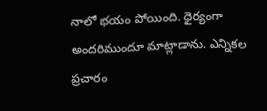నాలో భయం పోయింది. ధైర్యంగా అందరిముందూ మాట్లాడాను. ఎన్నికల ప్రచారం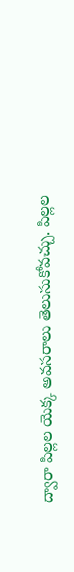ద్వారా పిల్లల యెక్క అవసరాలు తెలుసుకోవచ్చు. పిల్లల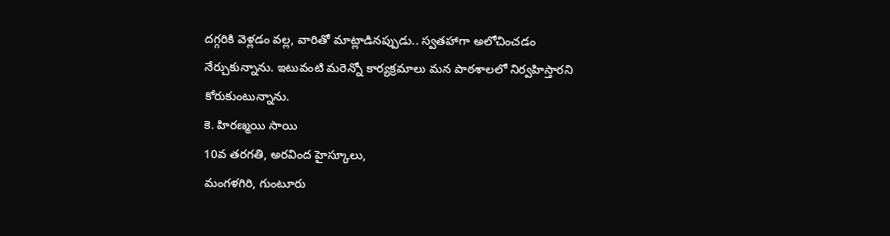దగ్గరికి వెళ్లడం వల్ల, వారితో మాట్లాడినప్పుడు.. స్వతహాగా అలోచించడం నేర్చుకున్నాను. ఇటువంటి మరెన్నో కార్యక్రమాలు మన పాఠశాలలో నిర్వహిస్తారని కోరుకుంటున్నాను.
కె. హిరణ్మయి సాయి
10వ తరగతి, అరవింద హైస్కూలు,
మంగళగిరి, గుంటూరు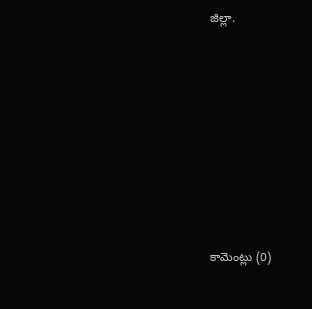జిల్లా.








కామెంట్లు (0)